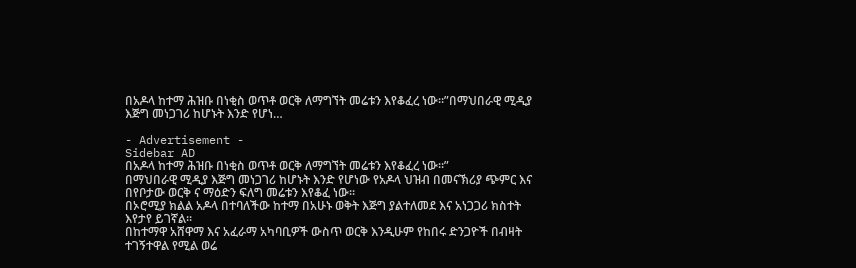በአዶላ ከተማ ሕዝቡ በነቂስ ወጥቶ ወርቅ ለማግኘት መሬቱን እየቆፈረ ነው።”በማህበራዊ ሚዲያ እጅግ መነጋገሪ ከሆኑት እንድ የሆነ…

- Advertisement -
Sidebar AD
በአዶላ ከተማ ሕዝቡ በነቂስ ወጥቶ ወርቅ ለማግኘት መሬቱን እየቆፈረ ነው።”
በማህበራዊ ሚዲያ እጅግ መነጋገሪ ከሆኑት እንድ የሆነው የአዶላ ህዝብ በመናኽሪያ ጭምር እና በየቦታው ወርቅ ና ማዕድን ፍለግ መሬቱን እየቆፈ ነው፡፡
በኦሮሚያ ክልል አዶላ በተባለችው ከተማ በአሁኑ ወቅት እጅግ ያልተለመደ እና አነጋጋሪ ክስተት እየታየ ይገኛል።
በከተማዋ አሸዋማ እና አፈራማ አካባቢዎች ውስጥ ወርቅ እንዲሁም የከበሩ ድንጋዮች በብዛት ተገኝተዋል የሚል ወሬ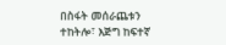በስፋት መሰራጨቱን ተከትሎ፣ እጅግ ከፍተኛ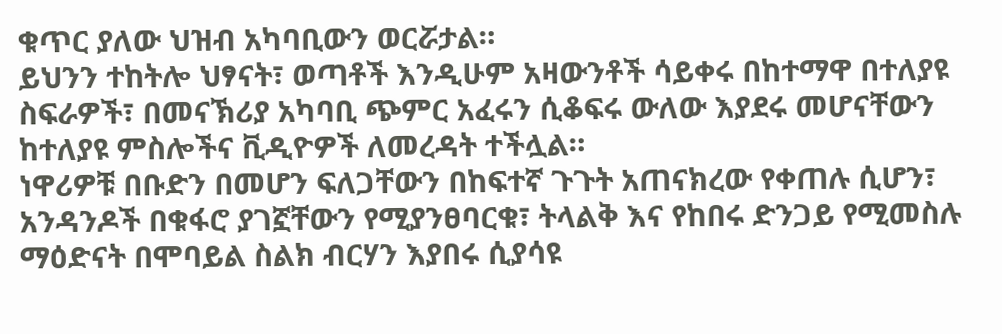ቁጥር ያለው ህዝብ አካባቢውን ወርሯታል።
ይህንን ተከትሎ ህፃናት፣ ወጣቶች እንዲሁም አዛውንቶች ሳይቀሩ በከተማዋ በተለያዩ ስፍራዎች፣ በመናኽሪያ አካባቢ ጭምር አፈሩን ሲቆፍሩ ውለው እያደሩ መሆናቸውን ከተለያዩ ምስሎችና ቪዲዮዎች ለመረዳት ተችሏል።
ነዋሪዎቹ በቡድን በመሆን ፍለጋቸውን በከፍተኛ ጉጉት አጠናክረው የቀጠሉ ሲሆን፣ አንዳንዶች በቁፋሮ ያገኟቸውን የሚያንፀባርቁ፣ ትላልቅ እና የከበሩ ድንጋይ የሚመስሉ ማዕድናት በሞባይል ስልክ ብርሃን እያበሩ ሲያሳዩ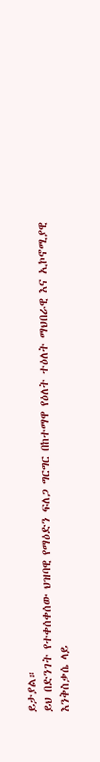ይታያል።
ይህ በድንገት የተቀሰቀሰው ህዝባዊ የማዕድን ፍለጋ ግርግር በከተማዋ የዕለት ተዕለት ማህበራዊ እና ኢኮኖሚያዊ እንቅስቃሴ ላይ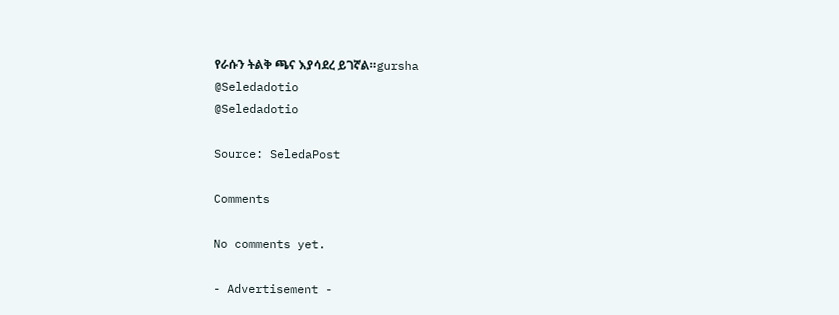የራሱን ትልቅ ጫና እያሳደረ ይገኛል።gursha
@Seledadotio
@Seledadotio

Source: SeledaPost

Comments

No comments yet.

- Advertisement -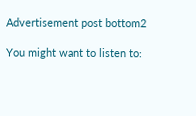Advertisement post bottom2

You might want to listen to: